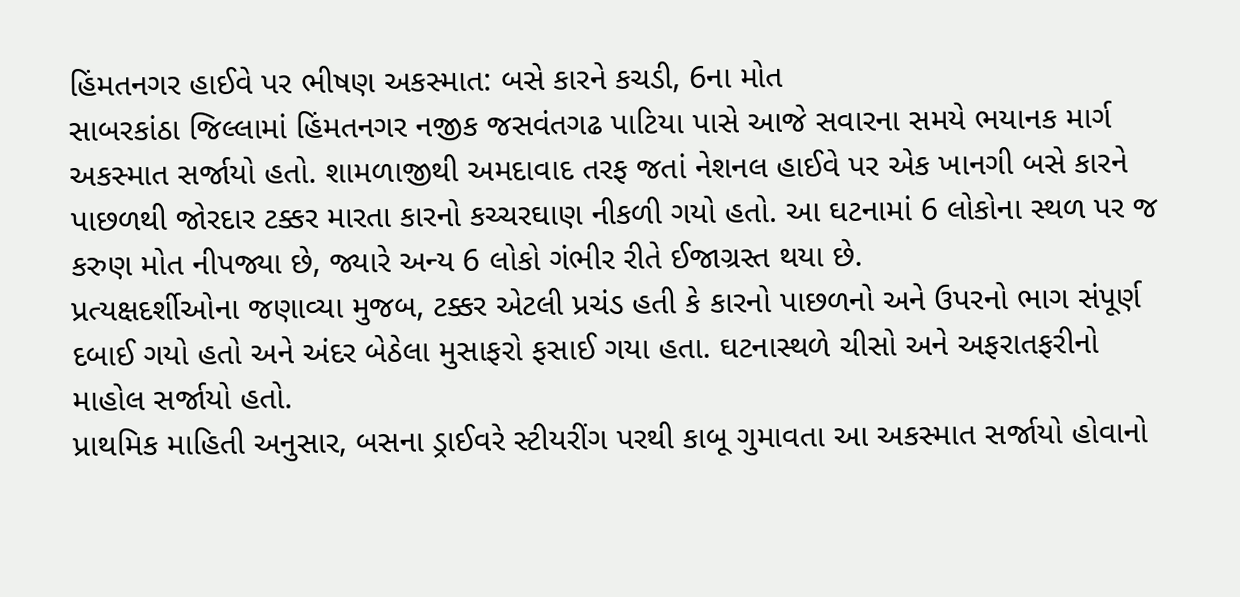હિંમતનગર હાઈવે પર ભીષણ અકસ્માત: બસે કારને કચડી, 6ના મોત
સાબરકાંઠા જિલ્લામાં હિંમતનગર નજીક જસવંતગઢ પાટિયા પાસે આજે સવારના સમયે ભયાનક માર્ગ અકસ્માત સર્જાયો હતો. શામળાજીથી અમદાવાદ તરફ જતાં નેશનલ હાઈવે પર એક ખાનગી બસે કારને પાછળથી જોરદાર ટક્કર મારતા કારનો કચ્ચરઘાણ નીકળી ગયો હતો. આ ઘટનામાં 6 લોકોના સ્થળ પર જ કરુણ મોત નીપજ્યા છે, જ્યારે અન્ય 6 લોકો ગંભીર રીતે ઈજાગ્રસ્ત થયા છે.
પ્રત્યક્ષદર્શીઓના જણાવ્યા મુજબ, ટક્કર એટલી પ્રચંડ હતી કે કારનો પાછળનો અને ઉપરનો ભાગ સંપૂર્ણ દબાઈ ગયો હતો અને અંદર બેઠેલા મુસાફરો ફસાઈ ગયા હતા. ઘટનાસ્થળે ચીસો અને અફરાતફરીનો માહોલ સર્જાયો હતો.
પ્રાથમિક માહિતી અનુસાર, બસના ડ્રાઈવરે સ્ટીયરીંગ પરથી કાબૂ ગુમાવતા આ અકસ્માત સર્જાયો હોવાનો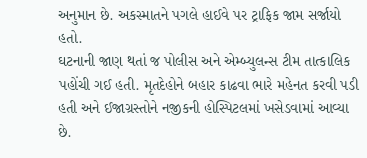અનુમાન છે. અકસ્માતને પગલે હાઈવે પર ટ્રાફિક જામ સર્જાયો હતો.
ઘટનાની જાણ થતાં જ પોલીસ અને એમ્બ્યુલન્સ ટીમ તાત્કાલિક પહોંચી ગઈ હતી. મૃતદેહોને બહાર કાઢવા ભારે મહેનત કરવી પડી હતી અને ઈજાગ્રસ્તોને નજીકની હોસ્પિટલમાં ખસેડવામાં આવ્યા છે.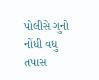પોલીસે ગુનો નોંધી વધુ તપાસ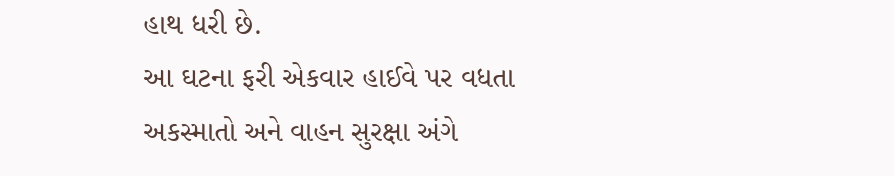હાથ ધરી છે.
આ ઘટના ફરી એકવાર હાઈવે પર વધતા અકસ્માતો અને વાહન સુરક્ષા અંગે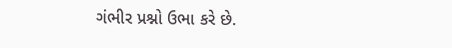ગંભીર પ્રશ્નો ઉભા કરે છે.